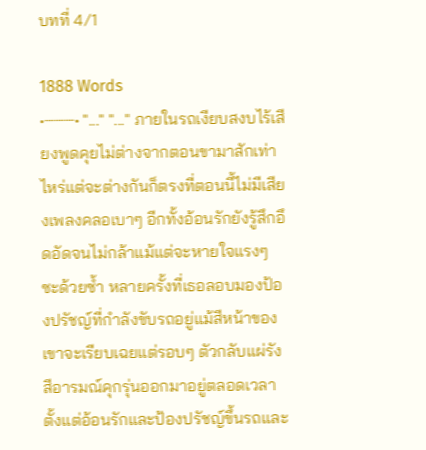บทที่ 4/1

1888 Words
•┈┈┈• "..." "..." ภายในรถเงียบสงบไร้เสียงพูดคุยไม่ต่างจากตอนขามาสักเท่าไหร่แต่จะต่างกันก็ตรงที่ตอนนี้ไม่มีเสียงเพลงคลอเบาๆ อีกทั้งอ้อนรักยังรู้สึกอึดอัดจนไม่กล้าแม้แต่จะหายใจแรงๆ ซะด้วยซ้ำ หลายครั้งที่เธอลอบมองป้องปรัชญ์ที่กำลังขับรถอยู่แม้สีหน้าของเขาจะเรียบเฉยแต่รอบๆ ตัวกลับแผ่รังสีอารมณ์คุกรุ่นออกมาอยู่ตลอดเวลา ตั้งแต่อ้อนรักและป้องปรัชญ์ขึ้นรถและ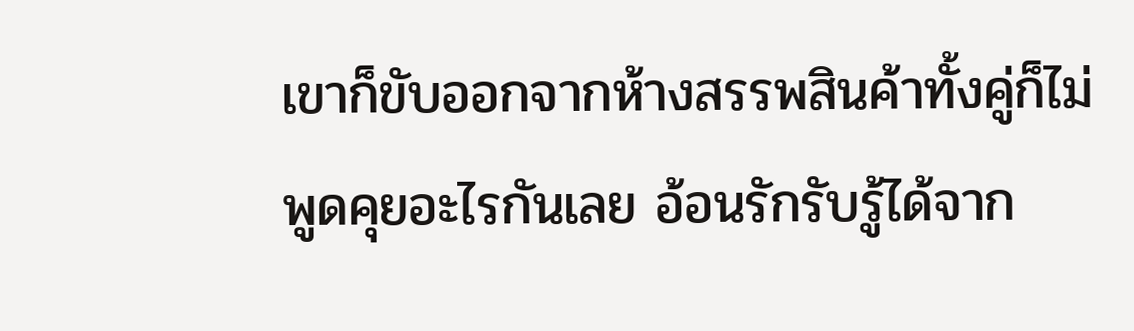เขาก็ขับออกจากห้างสรรพสินค้าทั้งคู่ก็ไม่พูดคุยอะไรกันเลย อ้อนรักรับรู้ได้จาก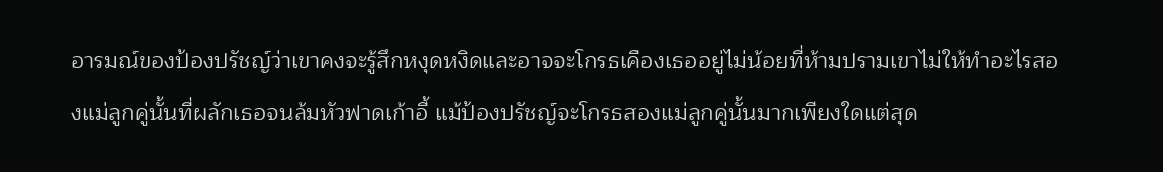อารมณ์ของป้องปรัชญ์ว่าเขาคงจะรู้สึกหงุดหงิดและอาจจะโกรธเคืองเธออยู่ไม่น้อยที่ห้ามปรามเขาไม่ให้ทำอะไรสองแม่ลูกคู่นั้นที่ผลักเธอจนล้มหัวฟาดเก้าอี้ แม้ป้องปรัชญ์จะโกรธสองแม่ลูกคู่นั้นมากเพียงใดแต่สุด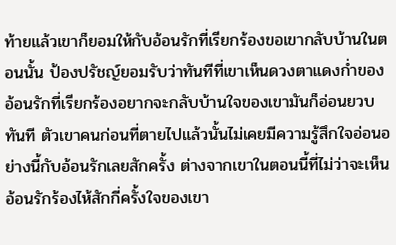ท้ายแล้วเขาก็ยอมให้กับอ้อนรักที่เรียกร้องขอเขากลับบ้านในตอนนั้น ป้องปรัชญ์ยอมรับว่าทันทีที่เขาเห็นดวงตาแดงก่ำของอ้อนรักที่เรียกร้องอยากจะกลับบ้านใจของเขามันก็อ่อนยวบทันที ตัวเขาคนก่อนที่ตายไปแล้วนั้นไม่เคยมีความรู้สึกใจอ่อนอย่างนี้กับอ้อนรักเลยสักครั้ง ต่างจากเขาในตอนนี้ที่ไม่ว่าจะเห็นอ้อนรักร้องไห้สักกี่ครั้งใจของเขา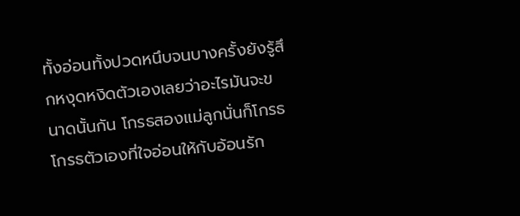ทั้งอ่อนทั้งปวดหนึบจนบางครั้งยังรู้สึกหงุดหงิดตัวเองเลยว่าอะไรมันจะขนาดนั้นกัน โกรธสองแม่ลูกนั่นก็โกรธ โกรธตัวเองที่ใจอ่อนให้กับอ้อนรัก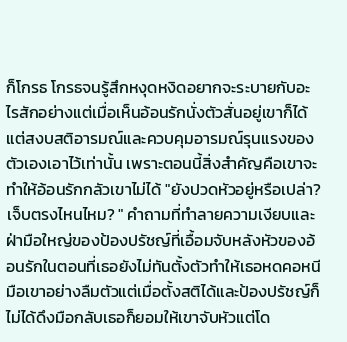ก็โกรธ โกรธจนรู้สึกหงุดหงิดอยากจะระบายกับอะไรสักอย่างแต่เมื่อเห็นอ้อนรักนั่งตัวสั่นอยู่เขาก็ได้แต่สงบสติอารมณ์และควบคุมอารมณ์รุนแรงของตัวเองเอาไว้เท่านั้น เพราะตอนนี้สิ่งสำคัญคือเขาจะทำให้อ้อนรักกลัวเขาไม่ได้ "ยังปวดหัวอยู่หรือเปล่า? เจ็บตรงไหนไหม? " คำถามที่ทำลายความเงียบและฝ่ามือใหญ่ของป้องปรัชญ์ที่เอื้อมจับหลังหัวของอ้อนรักในตอนที่เธอยังไม่ทันตั้งตัวทำให้เธอหดคอหนีมือเขาอย่างลืมตัวแต่เมื่อตั้งสติได้และป้องปรัชญ์ก็ไม่ได้ดึงมือกลับเธอก็ยอมให้เขาจับหัวแต่โด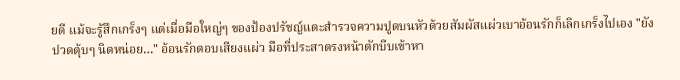ยดี แม้จะรู้สึกเกร็งๆ แต่เมื่อมือใหญ่ๆ ของป้องปรัชญ์แตะสำรวจความปูดบนหัวด้วยสัมผัสแผ่วเบาอ้อนรักก็เลิกเกร็งไปเอง "ยังปวดตุ้บๆ นิดหน่อย…" อ้อนรักตอบเสียงแผ่ว มือที่ประสาตรงหน้าตักบีบเข้าหา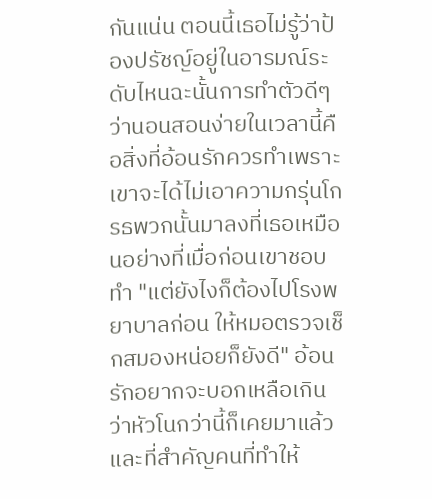กันแน่น ตอนนี้เธอไม่รู้ว่าป้องปรัชญ์อยู่ในอารมณ์ระดับไหนฉะนั้นการทำตัวดีๆ ว่านอนสอนง่ายในเวลานี้คือสิ่งที่อ้อนรักควรทำเพราะเขาจะได้ไม่เอาความกรุ่นโกรธพวกนั้นมาลงที่เธอเหมือนอย่างที่เมื่อก่อนเขาชอบทำ "แต่ยังไงก็ต้องไปโรงพยาบาลก่อน ให้หมอตรวจเช็กสมองหน่อยก็ยังดี" อ้อนรักอยากจะบอกเหลือเกินว่าหัวโนกว่านี้ก็เคยมาแล้วและที่สำคัญคนที่ทำให้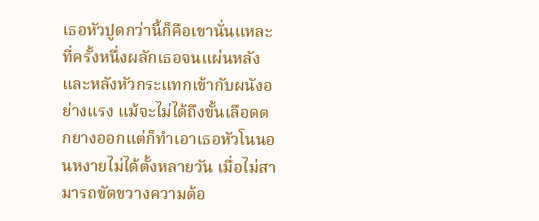เธอหัวปูดกว่านี้ก็คือเขานั่นแหละที่ครั้งหนึ่งผลักเธอจนแผ่นหลังและหลังหัวกระแทกเข้ากับผนังอย่างแรง แม้จะไม่ได้ถึงขั้นเลือดตกยางออกแต่ก็ทำเอาเธอหัวโนนอนหงายไม่ได้ตั้งหลายวัน เมื่อไม่สามารถขัดขวางความต้อ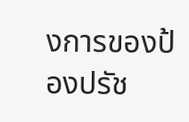งการของป้องปรัช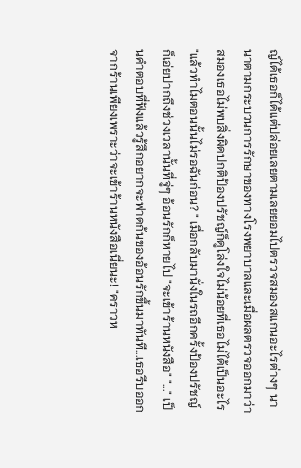ญ์ได้เธอก็ได้แต่ปล่อยเลยตามเลยยอมไปตรวจสมองสแกนอะไรต่างๆ นานาตามกระบวนการรักษาของทางโรงพยาบาลและเมื่อผลตรวจออกมาว่าสมองเธอไม่พบสิ่งผิดปกติป้องปรัชญ์ก็ดูโล่งใจไม่น้อยที่เธอไม่ได้เป็นอะไร "แล้วทำไมตอนนั้นไม่รอฉันก่อน? " เมื่อกลับมานั่งในรถอีกครั้งป้องปรัชญ์ก็เอ่ยปากถึงช่วงเวลานั้นที่จู่ๆ อ้อนรักก็หายไป "จะเข้าร้านหนังสือ" "..." เป็นคำตอบที่ฟังแล้วรู้สึกอยากจะฟาดก้นของอ้อนรักขึ้นมาทันที...เธอรีบออกจากร้านเพียงเพราะว่าจะเข้าร้านหนังสือเนี่ยนะ! "คราวห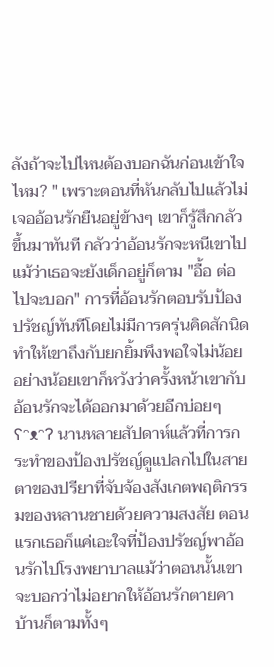ลังถ้าจะไปไหนต้องบอกฉันก่อนเข้าใจไหม? " เพราะตอนที่หันกลับไปแล้วไม่เจออ้อนรักยืนอยู่ข้างๆ เขาก็รู้สึกกลัวขึ้นมาทันที กลัวว่าอ้อนรักจะหนีเขาไปแม้ว่าเธอจะยังเด็กอยู่ก็ตาม "อื้อ ต่อไปจะบอก" การที่อ้อนรักตอบรับป้องปรัชญ์ทันทีโดยไม่มีการครุ่นคิดสักนิดทำให้เขาถึงกับยกยิ้มพึงพอใจไม่น้อย อย่างน้อยเขาก็หวังว่าครั้งหน้าเขากับอ้อนรักจะได้ออกมาด้วยอีกบ่อยๆ ʕᵔᴥᵔʔ นานหลายสัปดาห์แล้วที่การกระทำของป้องปรัชญ์ดูแปลกไปในสายตาของปรียาที่จับจ้องสังเกตพฤติกรรมของหลานชายด้วยความสงสัย ตอนแรกเธอก็แค่เอะใจที่ป้องปรัชญ์พาอ้อนรักไปโรงพยาบาลแม้ว่าตอนนั้นเขาจะบอกว่าไม่อยากให้อ้อนรักตายคาบ้านก็ตามทั้งๆ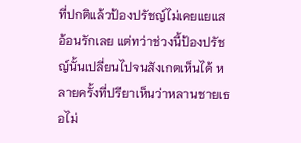ที่ปกติแล้วป้องปรัชญ์ไม่เคยแยแสอ้อนรักเลย แต่ทว่าช่วงนี้ป้องปรัชญ์นั้นเปลี่ยนไปจนสังเกตเห็นได้ หลายครั้งที่ปรียาเห็นว่าหลานชายเธอไม่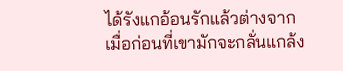ได้รังแกอ้อนรักแล้วต่างจากเมื่อก่อนที่เขามักจะกลั่นแกล้ง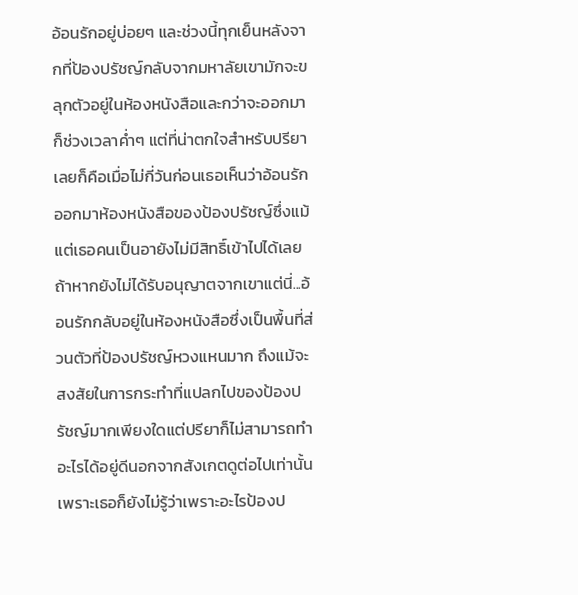อ้อนรักอยู่บ่อยๆ และช่วงนี้ทุกเย็นหลังจากที่ป้องปรัชญ์กลับจากมหาลัยเขามักจะขลุกตัวอยู่ในห้องหนังสือและกว่าจะออกมาก็ช่วงเวลาค่ำๆ แต่ที่น่าตกใจสำหรับปรียาเลยก็คือเมื่อไม่กี่วันก่อนเธอเห็นว่าอ้อนรักออกมาห้องหนังสือของป้องปรัชญ์ซึ่งแม้แต่เธอคนเป็นอายังไม่มีสิทธิ์เข้าไปได้เลยถ้าหากยังไม่ได้รับอนุญาตจากเขาแต่นี่...อ้อนรักกลับอยู่ในห้องหนังสือซึ่งเป็นพื้นที่ส่วนตัวที่ป้องปรัชญ์หวงแหนมาก ถึงแม้จะสงสัยในการกระทำที่แปลกไปของป้องปรัชญ์มากเพียงใดแต่ปรียาก็ไม่สามารถทำอะไรได้อยู่ดีนอกจากสังเกตดูต่อไปเท่านั้นเพราะเธอก็ยังไม่รู้ว่าเพราะอะไรป้องป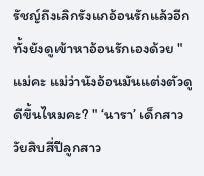รัชญ์ถึงเลิกรังแกอ้อนรักแล้วอีกทั้งยังดูเข้าหาอ้อนรักเองด้วย "แม่คะ แม่ว่านังอ้อนมันแต่งตัวดูดีขึ้นไหมคะ? " ‘นารา’ เด็กสาววัยสิบสี่ปีลูกสาว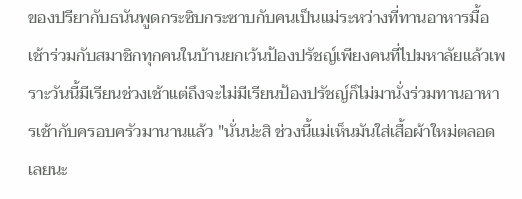ของปรียากับธนันพูดกระซิบกระซาบกับคนเป็นแม่ระหว่างที่ทานอาหารมื้อเช้าร่วมกับสมาชิกทุกคนในบ้านยกเว้นป้องปรัชญ์เพียงคนที่ไปมหาลัยแล้วเพราะวันนี้มีเรียนช่วงเช้าแต่ถึงจะไม่มีเรียนป้องปรัชญ์ก็ไม่มานั่งร่วมทานอาหารเช้ากับครอบครัวมานานแล้ว "นั่นน่ะสิ ช่วงนี้แม่เห็นมันใส่เสื้อผ้าใหม่ตลอดเลยนะ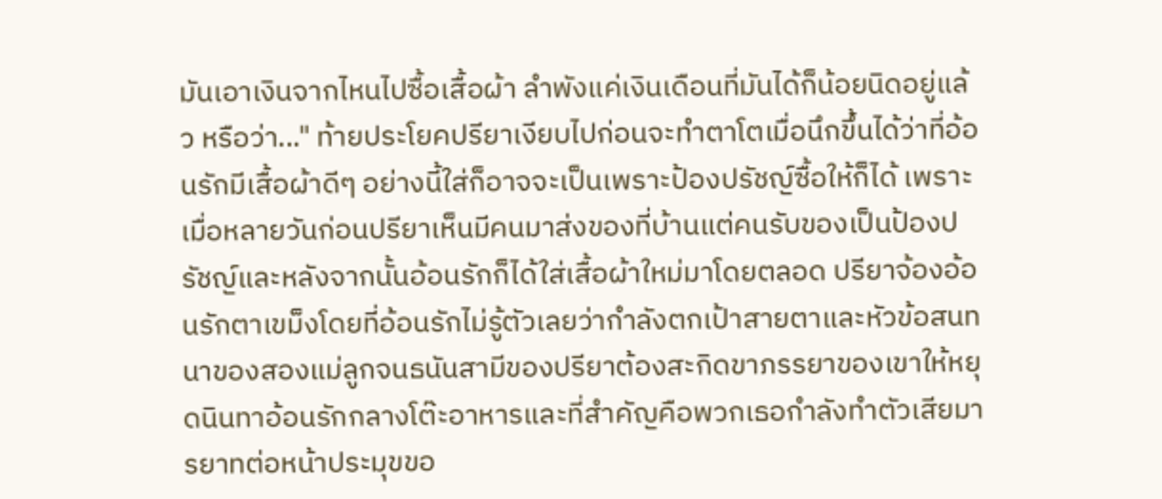มันเอาเงินจากไหนไปซื้อเสื้อผ้า ลำพังแค่เงินเดือนที่มันได้ก็น้อยนิดอยู่แล้ว หรือว่า..." ท้ายประโยคปรียาเงียบไปก่อนจะทำตาโตเมื่อนึกขึ้นได้ว่าที่อ้อนรักมีเสื้อผ้าดีๆ อย่างนี้ใส่ก็อาจจะเป็นเพราะป้องปรัชญ์ซื้อให้ก็ได้ เพราะเมื่อหลายวันก่อนปรียาเห็นมีคนมาส่งของที่บ้านแต่คนรับของเป็นป้องปรัชญ์และหลังจากนั้นอ้อนรักก็ได้ใส่เสื้อผ้าใหม่มาโดยตลอด ปรียาจ้องอ้อนรักตาเขม็งโดยที่อ้อนรักไม่รู้ตัวเลยว่ากำลังตกเป้าสายตาและหัวข้อสนทนาของสองแม่ลูกจนธนันสามีของปรียาต้องสะกิดขาภรรยาของเขาให้หยุดนินทาอ้อนรักกลางโต๊ะอาหารและที่สำคัญคือพวกเธอกำลังทำตัวเสียมารยาทต่อหน้าประมุขขอ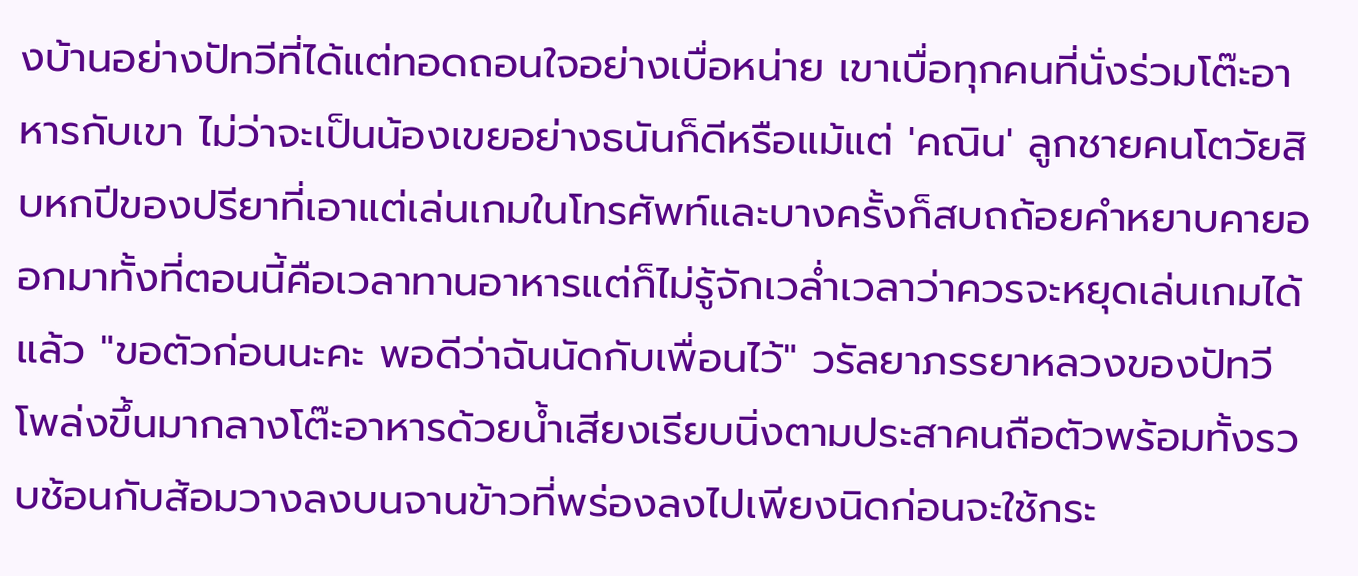งบ้านอย่างปัทวีที่ได้แต่ทอดถอนใจอย่างเบื่อหน่าย เขาเบื่อทุกคนที่นั่งร่วมโต๊ะอาหารกับเขา ไม่ว่าจะเป็นน้องเขยอย่างธนันก็ดีหรือแม้แต่ 'คณิน' ลูกชายคนโตวัยสิบหกปีของปรียาที่เอาแต่เล่นเกมในโทรศัพท์และบางครั้งก็สบถถ้อยคำหยาบคายออกมาทั้งที่ตอนนี้คือเวลาทานอาหารแต่ก็ไม่รู้จักเวล่ำเวลาว่าควรจะหยุดเล่นเกมได้แล้ว "ขอตัวก่อนนะคะ พอดีว่าฉันนัดกับเพื่อนไว้" วรัลยาภรรยาหลวงของปัทวีโพล่งขึ้นมากลางโต๊ะอาหารด้วยน้ำเสียงเรียบนิ่งตามประสาคนถือตัวพร้อมทั้งรวบช้อนกับส้อมวางลงบนจานข้าวที่พร่องลงไปเพียงนิดก่อนจะใช้กระ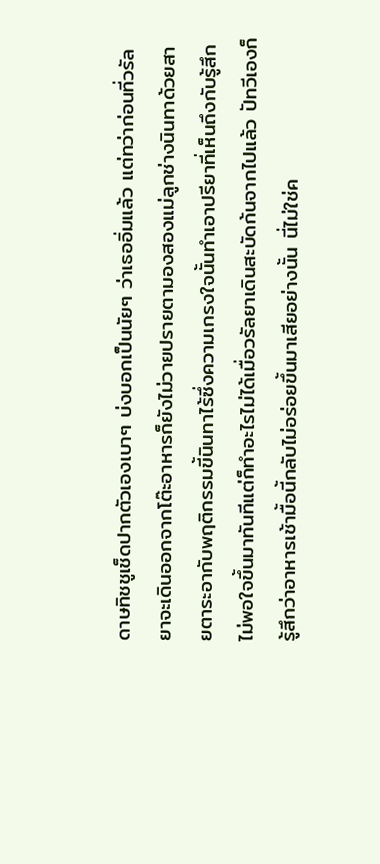ดาษทิชชูเช็ดปากตัวเองเบาๆ บ่งบอกเป็นนัยๆ ว่าเธออิ่มแล้ว แต่ทว่าก่อนที่วรัลยาจะเดินออกจากโต๊ะอาหารก็ยังไม่วายปรายตามองสองแม่ลูกช่างนินทาด้วยสายตาระอากับพฤติกรรมขี้นินทาไร้ซึ่งความเกรงใจนั้นทำเอาปรียาที่เห็นถึงกับรู้สึกไม่พอใจขึ้นมาทันทีแต่ก็ทำอะไรไม่ได้เมื่อวรัลยาเดินสะบัดก้นจากไปแล้ว ปัทวีเองก็รู้สึกว่าอาหารเช้ามื้อนี้กลับไม่อร่อยขึ้นมาเสียอย่างนั้น นี่ไม่ใช่ค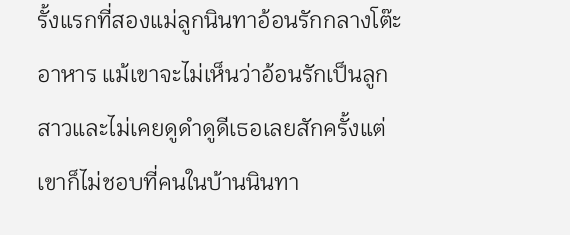รั้งแรกที่สองแม่ลูกนินทาอ้อนรักกลางโต๊ะอาหาร แม้เขาจะไม่เห็นว่าอ้อนรักเป็นลูกสาวและไม่เคยดูดำดูดีเธอเลยสักครั้งแต่เขาก็ไม่ชอบที่คนในบ้านนินทา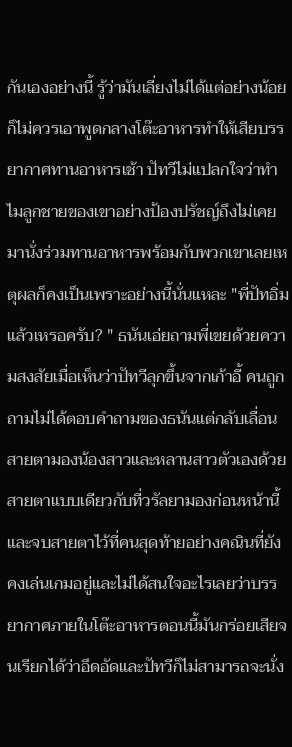กันเองอย่างนี้ รู้ว่ามันเลี่ยงไม่ได้แต่อย่างน้อยก็ไม่ควรเอาพูดกลางโต๊ะอาหารทำให้เสียบรรยากาศทานอาหารเช้า ปัทวีไม่แปลกใจว่าทำไมลูกชายของเขาอย่างป้องปรัชญ์ถึงไม่เคยมานั่งร่วมทานอาหารพร้อมกับพวกเขาเลยเหตุผลก็คงเป็นเพราะอย่างนี้นั่นแหละ "พี่ปัทอิ่มแล้วเหรอครับ? " ธนันเอ่ยถามพี่เขยด้วยความสงสัยเมื่อเห็นว่าปัทวีลุกขึ้นจากเก้าอี้ คนถูกถามไม่ได้ตอบคำถามของธนันแต่กลับเลื่อนสายตามองน้องสาวและหลานสาวตัวเองด้วยสายตาแบบเดียวกับที่วรัลยามองก่อนหน้านี้และจบสายตาไว้ที่คนสุดท้ายอย่างคณินที่ยังคงเล่นเกมอยู่และไม่ได้สนใจอะไรเลยว่าบรรยากาศภายในโต๊ะอาหารตอนนี้มันกร่อยเสียจนเรียกได้ว่าอึดอัดและปัทวีก็ไม่สามารถจะนั่ง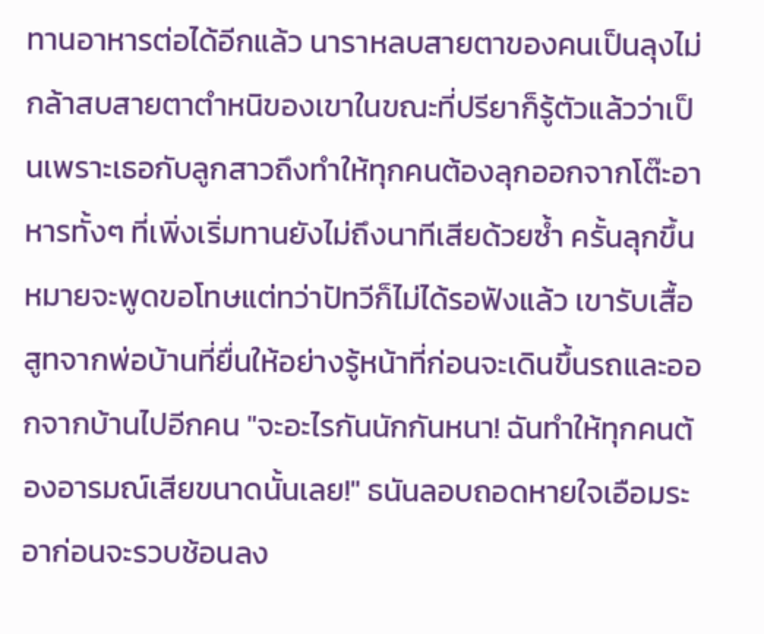ทานอาหารต่อได้อีกแล้ว นาราหลบสายตาของคนเป็นลุงไม่กล้าสบสายตาตำหนิของเขาในขณะที่ปรียาก็รู้ตัวแล้วว่าเป็นเพราะเธอกับลูกสาวถึงทำให้ทุกคนต้องลุกออกจากโต๊ะอาหารทั้งๆ ที่เพิ่งเริ่มทานยังไม่ถึงนาทีเสียด้วยซ้ำ ครั้นลุกขึ้นหมายจะพูดขอโทษแต่ทว่าปัทวีก็ไม่ได้รอฟังแล้ว เขารับเสื้อสูทจากพ่อบ้านที่ยื่นให้อย่างรู้หน้าที่ก่อนจะเดินขึ้นรถและออกจากบ้านไปอีกคน "จะอะไรกันนักกันหนา! ฉันทำให้ทุกคนต้องอารมณ์เสียขนาดนั้นเลย!" ธนันลอบถอดหายใจเอือมระอาก่อนจะรวบช้อนลง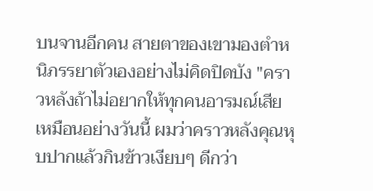บนจานอีกคน สายตาของเขามองตำหนิภรรยาตัวเองอย่างไม่คิดปิดบัง "คราวหลังถ้าไม่อยากให้ทุกคนอารมณ์เสียเหมือนอย่างวันนี้ ผมว่าคราวหลังคุณหุบปากแล้วกินข้าวเงียบๆ ดีกว่า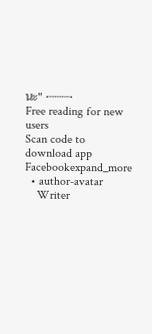นะ" •┈┈┈•
Free reading for new users
Scan code to download app
Facebookexpand_more
  • author-avatar
    Writer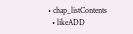• chap_listContents
  • likeADD